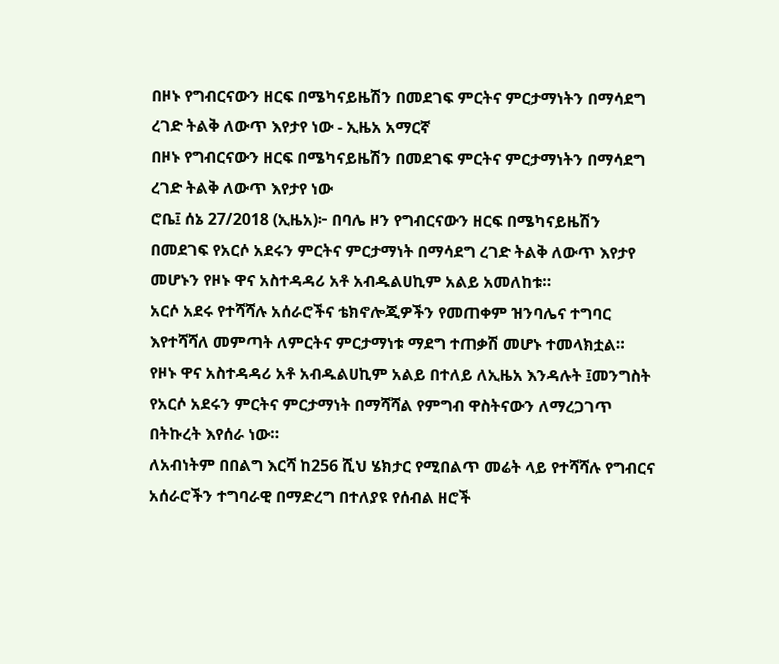በዞኑ የግብርናውን ዘርፍ በሜካናይዜሽን በመደገፍ ምርትና ምርታማነትን በማሳደግ ረገድ ትልቅ ለውጥ እየታየ ነው - ኢዜአ አማርኛ
በዞኑ የግብርናውን ዘርፍ በሜካናይዜሽን በመደገፍ ምርትና ምርታማነትን በማሳደግ ረገድ ትልቅ ለውጥ እየታየ ነው
ሮቤ፤ ሰኔ 27/2018 (ኢዜአ)፦ በባሌ ዞን የግብርናውን ዘርፍ በሜካናይዜሽን በመደገፍ የአርሶ አደሩን ምርትና ምርታማነት በማሳደግ ረገድ ትልቅ ለውጥ እየታየ መሆኑን የዞኑ ዋና አስተዳዳሪ አቶ አብዱልሀኪም አልይ አመለከቱ።
አርሶ አደሩ የተሻሻሉ አሰራሮችና ቴክኖሎጂዎችን የመጠቀም ዝንባሌና ተግባር እየተሻሻለ መምጣት ለምርትና ምርታማነቱ ማደግ ተጠቃሽ መሆኑ ተመላክቷል።
የዞኑ ዋና አስተዳዳሪ አቶ አብዱልሀኪም አልይ በተለይ ለኢዜአ እንዳሉት ፤መንግስት የአርሶ አደሩን ምርትና ምርታማነት በማሻሻል የምግብ ዋስትናውን ለማረጋገጥ በትኩረት እየሰራ ነው።
ለአብነትም በበልግ እርሻ ከ256 ሺህ ሄክታር የሚበልጥ መሬት ላይ የተሻሻሉ የግብርና አሰራሮችን ተግባራዊ በማድረግ በተለያዩ የሰብል ዘሮች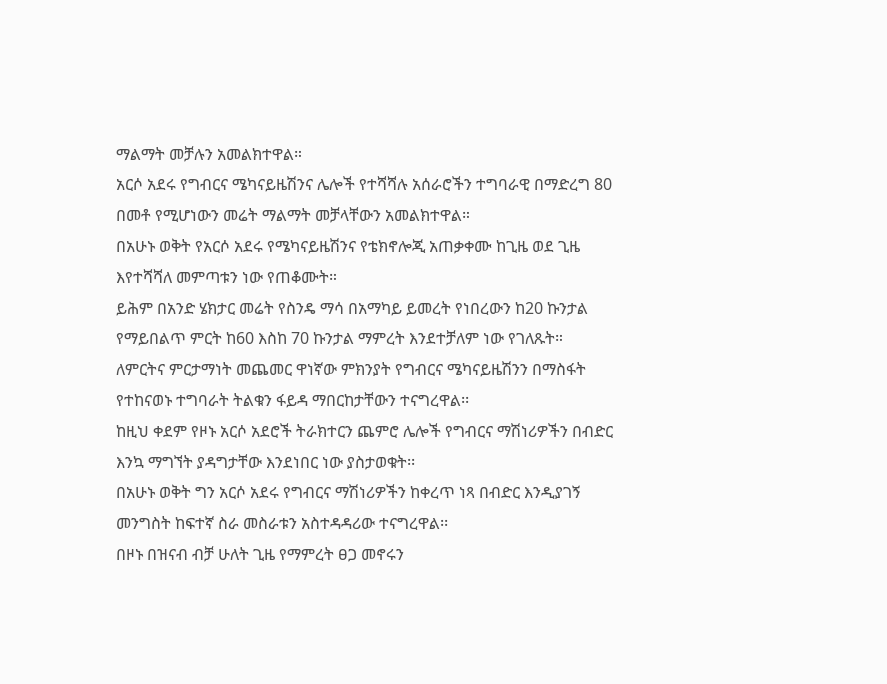ማልማት መቻሉን አመልክተዋል።
አርሶ አደሩ የግብርና ሜካናይዜሽንና ሌሎች የተሻሻሉ አሰራሮችን ተግባራዊ በማድረግ 80 በመቶ የሚሆነውን መሬት ማልማት መቻላቸውን አመልክተዋል።
በአሁኑ ወቅት የአርሶ አደሩ የሜካናይዜሽንና የቴክኖሎጂ አጠቃቀሙ ከጊዜ ወደ ጊዜ እየተሻሻለ መምጣቱን ነው የጠቆሙት።
ይሕም በአንድ ሄክታር መሬት የስንዴ ማሳ በአማካይ ይመረት የነበረውን ከ20 ኩንታል የማይበልጥ ምርት ከ60 እስከ 70 ኩንታል ማምረት እንደተቻለም ነው የገለጹት።
ለምርትና ምርታማነት መጨመር ዋነኛው ምክንያት የግብርና ሜካናይዜሽንን በማስፋት የተከናወኑ ተግባራት ትልቁን ፋይዳ ማበርከታቸውን ተናግረዋል፡፡
ከዚህ ቀደም የዞኑ አርሶ አደሮች ትራክተርን ጨምሮ ሌሎች የግብርና ማሽነሪዎችን በብድር እንኳ ማግኘት ያዳግታቸው እንደነበር ነው ያስታወቁት፡፡
በአሁኑ ወቅት ግን አርሶ አደሩ የግብርና ማሽነሪዎችን ከቀረጥ ነጻ በብድር እንዲያገኝ መንግስት ከፍተኛ ስራ መስራቱን አስተዳዳሪው ተናግረዋል፡፡
በዞኑ በዝናብ ብቻ ሁለት ጊዜ የማምረት ፀጋ መኖሩን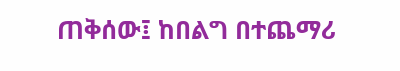ጠቅሰው፤ ከበልግ በተጨማሪ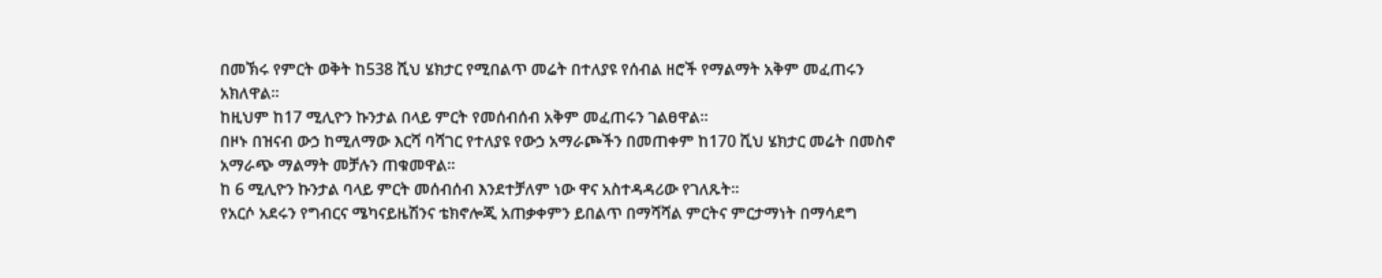በመኽሩ የምርት ወቅት ከ538 ሺህ ሄክታር የሚበልጥ መሬት በተለያዩ የሰብል ዘሮች የማልማት አቅም መፈጠሩን አክለዋል።
ከዚህም ከ17 ሚሊዮን ኩንታል በላይ ምርት የመሰብሰብ አቅም መፈጠሩን ገልፀዋል።
በዞኑ በዝናብ ውኃ ከሚለማው እርሻ ባሻገር የተለያዩ የውኃ አማራጮችን በመጠቀም ከ170 ሺህ ሄክታር መሬት በመስኖ አማራጭ ማልማት መቻሉን ጠቁመዋል።
ከ 6 ሚሊዮን ኩንታል ባላይ ምርት መሰብሰብ እንደተቻለም ነው ዋና አስተዳዳሪው የገለጹት።
የአርሶ አደሩን የግብርና ሜካናይዜሽንና ቴክኖሎጂ አጠቃቀምን ይበልጥ በማሻሻል ምርትና ምርታማነት በማሳደግ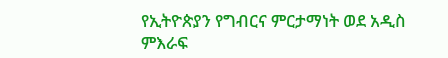የኢትዮጵያን የግብርና ምርታማነት ወደ አዲስ ምእራፍ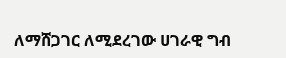ለማሸጋገር ለሚደረገው ሀገራዊ ግብ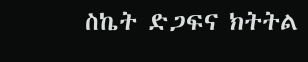ስኬት ድጋፍና ክትትል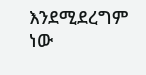እንደሚደረግም ነው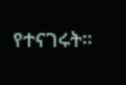የተናገሩት።